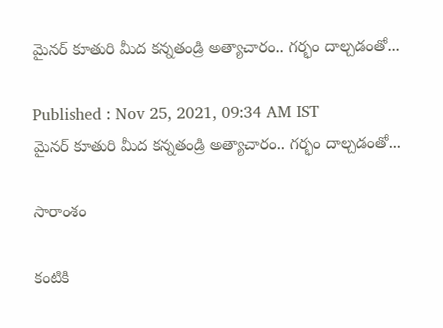మైనర్ కూతురి మీద కన్నతండ్రి అత్యాచారం.. గర్భం దాల్చడంతో...

Published : Nov 25, 2021, 09:34 AM IST
మైనర్ కూతురి మీద కన్నతండ్రి అత్యాచారం.. గర్భం దాల్చడంతో...

సారాంశం

కంటికి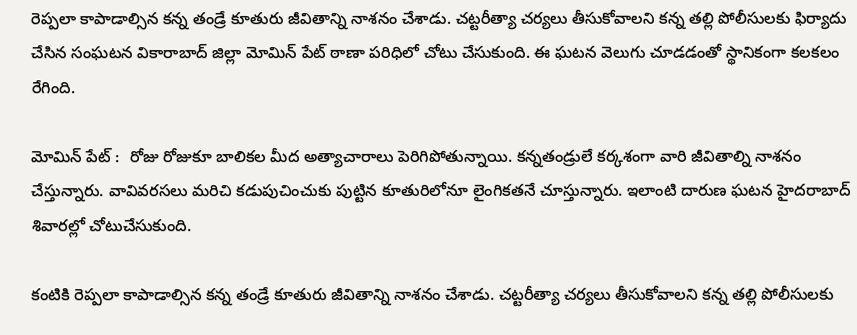రెప్పలా కాపాడాల్సిన కన్న తండ్రే కూతురు జీవితాన్ని నాశనం చేశాడు. చట్టరీత్యా చర్యలు తీసుకోవాలని కన్న తల్లి పోలీసులకు ఫిర్యాదు చేసిన సంఘటన వికారాబాద్ జిల్లా మోమిన్ పేట్ ఠాణా పరిధిలో చోటు చేసుకుంది. ఈ ఘటన వెలుగు చూడడంతో స్థానికంగా కలకలం రేగింది.

మోమిన్ పేట్ :  రోజు రోజుకూ బాలికల మీద అత్యాచారాలు పెరిగిపోతున్నాయి. కన్నతండ్రులే కర్కశంగా వారి జీవితాల్ని నాశనం చేస్తున్నారు. వావివరసలు మరిచి కడుపుచించుకు పుట్టిన కూతురిలోనూ లైంగికతనే చూస్తున్నారు. ఇలాంటి దారుణ ఘటన హైదరాబాద్ శివారల్లో చోటుచేసుకుంది.

కంటికి రెప్పలా కాపాడాల్సిన కన్న తండ్రే కూతురు జీవితాన్ని నాశనం చేశాడు. చట్టరీత్యా చర్యలు తీసుకోవాలని కన్న తల్లి పోలీసులకు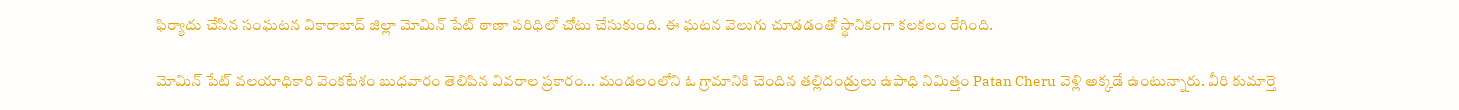ఫిర్యాదు చేసిన సంఘటన వికారాబాద్ జిల్లా మోమిన్ పేట్ ఠాణా పరిధిలో చోటు చేసుకుంది. ఈ ఘటన వెలుగు చూడడంతో స్థానికంగా కలకలం రేగింది.

మోమిన్ పేట్ వలయాధికారి వెంకటేశం బుధవారం తెలిపిన వివరాల ప్రకారం... మండలంలోని ఓ గ్రామానికి చెందిన తల్లిదండ్రులు ఉపాధి నిమిత్తం Patan Cheru వెళ్లి అక్కడే ఉంటున్నారు. వీరి కుమార్తె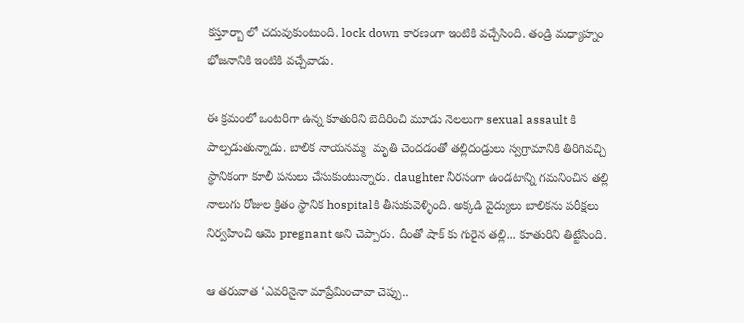కస్తూర్బా లో చదువుకుంటుంది. lock down కారణంగా ఇంటికి వచ్చేసింది. తండ్రి మధ్యాహ్నం భోజనానికి ఇంటికి వచ్చేవాడు.

ఈ క్రమంలో ఒంటరిగా ఉన్న కూతురిని బెదిరించి మూడు నెలలుగా sexual assault కి పాల్పడుతున్నాడు. బాలిక నాయనమ్మ  మృతి చెందడంతో తల్లిదండ్రులు స్వగ్రామానికి తిరిగివచ్చి స్థానికంగా కూలీ పనులు చేసుకుంటున్నారు. daughter నీరసంగా ఉండటాన్ని గమనించిన తల్లి నాలుగు రోజుల క్రితం స్థానిక hospitalకి తీసుకువెళ్ళింది. అక్కడి వైద్యులు బాలికను పరీక్షలు నిర్వహించి ఆమె pregnant అని చెప్పారు. దీంతో షాక్ కు గురైన తల్లి... కూతురిని తిట్టేసింది.

ఆ తరువాత ‘ఎవరినైనా మాప్రేమించావా చెప్పు..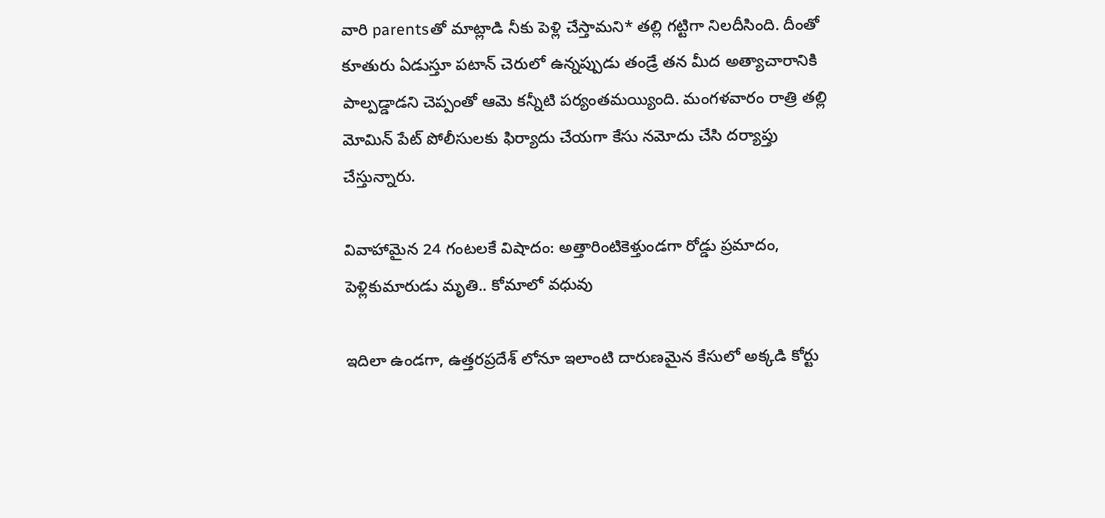వారి parentsతో మాట్లాడి నీకు పెళ్లి చేస్తామని* తల్లి గట్టిగా నిలదీసింది. దీంతో కూతురు ఏడుస్తూ పటాన్ చెరులో ఉన్నప్పుడు తండ్రే తన మీద అత్యాచారానికి పాల్పడ్డాడని చెప్పంతో ఆమె కన్నీటి పర్యంతమయ్యింది. మంగళవారం రాత్రి తల్లి మోమిన్ పేట్ పోలీసులకు ఫిర్యాదు చేయగా కేసు నమోదు చేసి దర్యాప్తు చేస్తున్నారు.

వివాహామైన 24 గంటలకే విషాదం: అత్తారింటికెళ్తుండగా రోడ్డు ప్రమాదం, పెళ్లికుమారుడు మృతి.. కోమాలో వధువు

ఇదిలా ఉండగా, ఉత్తరప్రదేశ్ లోనూ ఇలాంటి దారుణమైన కేసులో అక్కడి కోర్టు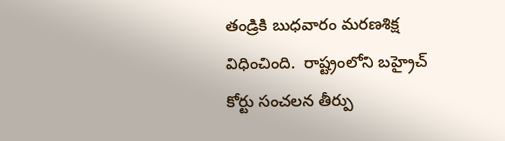తండ్రికి బుధవారం మరణశిక్ష విధించింది.  రాష్ట్రంలోని బహ్రైచ్ కోర్టు సంచలన తీర్పు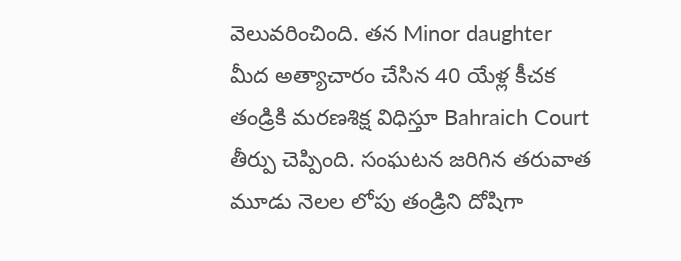వెలువరించింది. తన Minor daughter మీద అత్యాచారం చేసిన 40 యేళ్ల కీచక తండ్రికి మరణశిక్ష విధిస్తూ Bahraich Court తీర్పు చెప్పింది. సంఘటన జరిగిన తరువాత మూడు నెలల లోపు తండ్రిని దోషిగా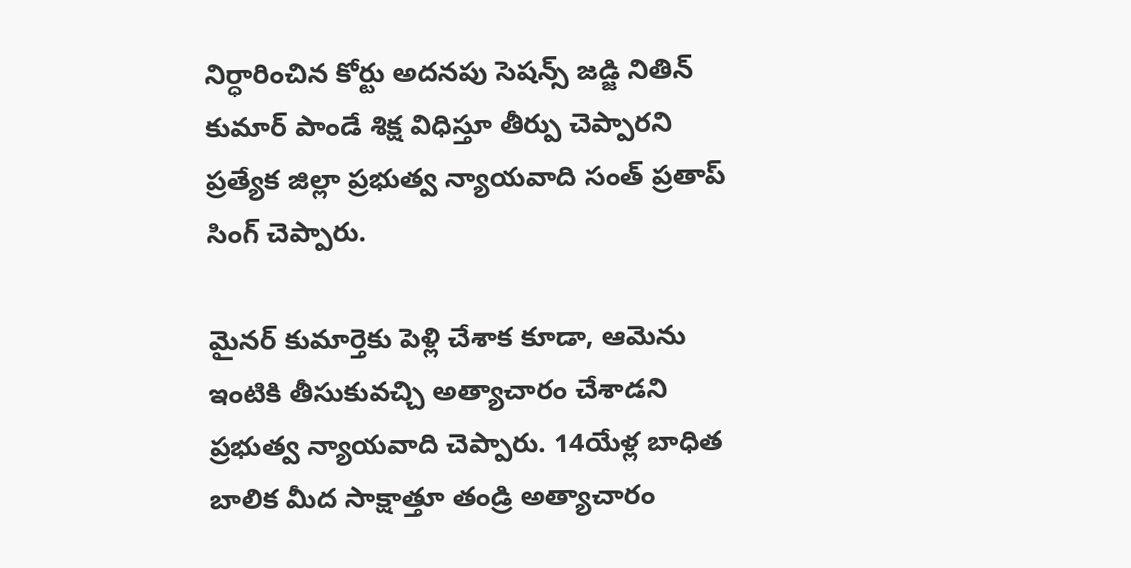నిర్ధారించిన కోర్టు అదనపు సెషన్స్ జడ్జి నితిన్ కుమార్ పాండే శిక్ష విధిస్తూ తీర్పు చెప్పారని ప్రత్యేక జిల్లా ప్రభుత్వ న్యాయవాది సంత్ ప్రతాప్ సింగ్ చెప్పారు.

మైనర్ కుమార్తెకు పెళ్లి చేశాక కూడా, ఆమెను ఇంటికి తీసుకువచ్చి అత్యాచారం చేశాడని ప్రభుత్వ న్యాయవాది చెప్పారు. 14యేళ్ల బాధిత బాలిక మీద సాక్షాత్తూ తండ్రి అత్యాచారం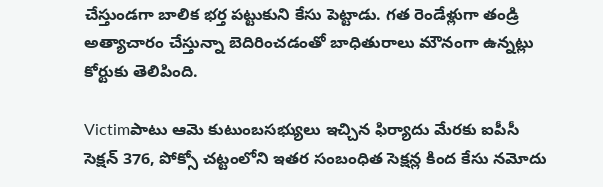చేస్తుండగా బాలిక భర్త పట్టుకుని కేసు పెట్టాడు. గత రెండేళ్లుగా తండ్రి అత్యాచారం చేస్తున్నా బెదిరించడంతో బాధితురాలు మౌనంగా ఉన్నట్లు కోర్టుకు తెలిపింది.

Victimపాటు ఆమె కుటుంబసభ్యులు ఇచ్చిన ఫిర్యాదు మేరకు ఐపీసీ సెక్షన్ 376, పోక్సో చట్టంలోని ఇతర సంబంధిత సెక్షన్ల కింద కేసు నమోదు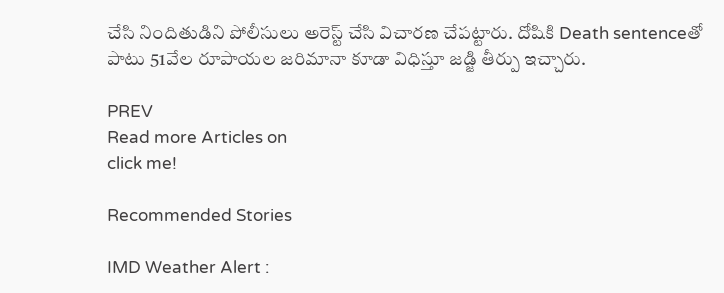చేసి నిందితుడిని పోలీసులు అరెస్ట్ చేసి విచారణ చేపట్టారు. దోషికి Death sentenceతో పాటు 51వేల రూపాయల జరిమానా కూడా విధిస్తూ జడ్జి తీర్పు ఇచ్చారు.

PREV
Read more Articles on
click me!

Recommended Stories

IMD Weather Alert :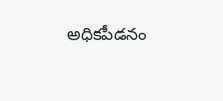అధికపీడనం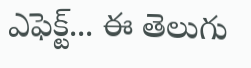ఎఫెక్ట్... ఈ తెలుగు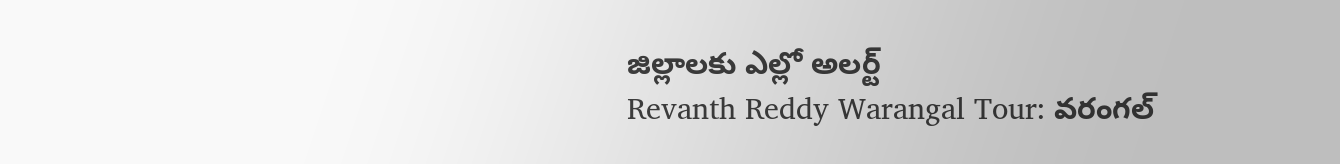జిల్లాలకు ఎల్లో అలర్ట్
Revanth Reddy Warangal Tour: వరంగల్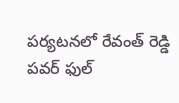పర్యటనలో రేవంత్ రెడ్డి పవర్ ఫుల్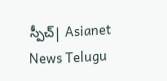స్పీచ్| Asianet News Telugu